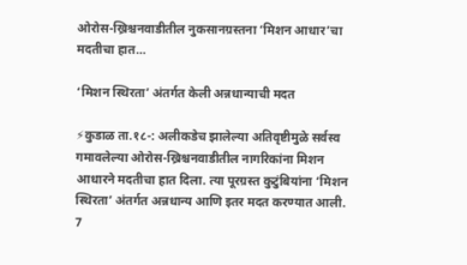ओरोस-ख्रिश्चनवाडीतील नुकसानग्रस्तना ‘मिशन आधार’चा मदतीचा हात…

‘मिशन स्थिरता’ अंतर्गत केली अन्नधान्याची मदत

⚡कुडाळ ता.१८-: अलीकडेच झालेल्या अतिवृष्टीमुळे सर्वस्व गमावलेल्या ओरोस-ख्रिश्चनवाडीतील नागरिकांना मिशन आधारने मदतीचा हात दिला. त्या पूरग्रस्त कुटुंबियांना ‘मिशन स्थिरता’ अंतर्गत अन्नधान्य आणि इतर मदत करण्यात आली.
7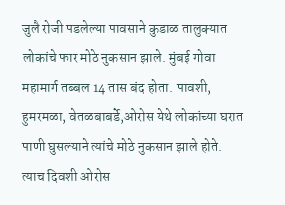जुलै रोजी पडलेल्या पावसाने कुडाळ तालुक्यात लोकांचे फार मोठे नुकसान झाले. मुंबई गोवा महामार्ग तब्बल 14 तास बंद होता. पावशी, हुमरमळा, वेतळबाबर्डे,ओरोस येथे लोकांच्या घरात पाणी घुसल्याने त्यांचे मोठे नुकसान झाले होते.
त्याच दिवशी ओरोस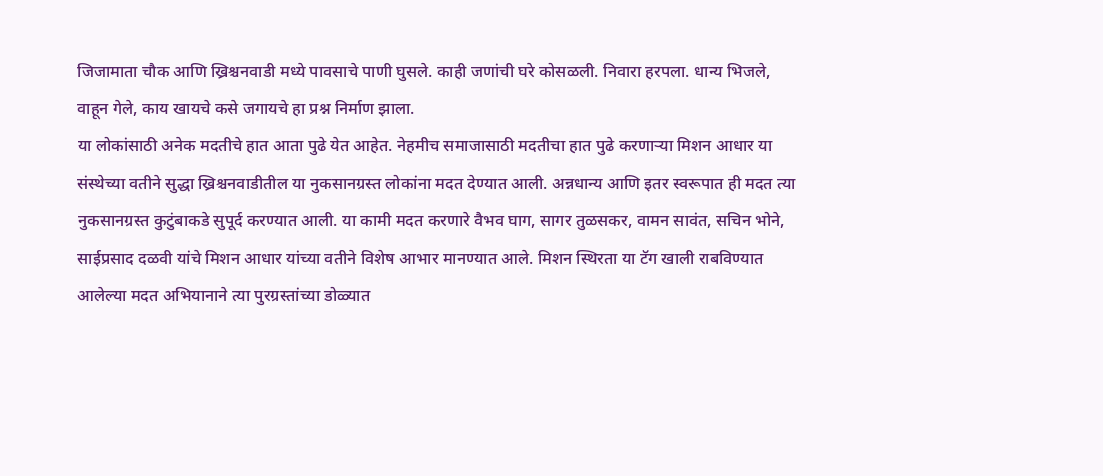जिजामाता चौक आणि ख्रिश्चनवाडी मध्ये पावसाचे पाणी घुसले. काही जणांची घरे कोसळली. निवारा हरपला. धान्य भिजले, वाहून गेले, काय खायचे कसे जगायचे हा प्रश्न निर्माण झाला.
या लोकांसाठी अनेक मदतीचे हात आता पुढे येत आहेत. नेहमीच समाजासाठी मदतीचा हात पुढे करणाऱ्या मिशन आधार या संस्थेच्या वतीने सुद्धा ख्रिश्चनवाडीतील या नुकसानग्रस्त लोकांना मदत देण्यात आली. अन्नधान्य आणि इतर स्वरूपात ही मदत त्या नुकसानग्रस्त कुटुंबाकडे सुपूर्द करण्यात आली. या कामी मदत करणारे वैभव घाग, सागर तुळसकर, वामन सावंत, सचिन भोने, साईप्रसाद दळवी यांचे मिशन आधार यांच्या वतीने विशेष आभार मानण्यात आले. मिशन स्थिरता या टॅग खाली राबविण्यात आलेल्या मदत अभियानाने त्या पुरग्रस्तांच्या डोळ्यात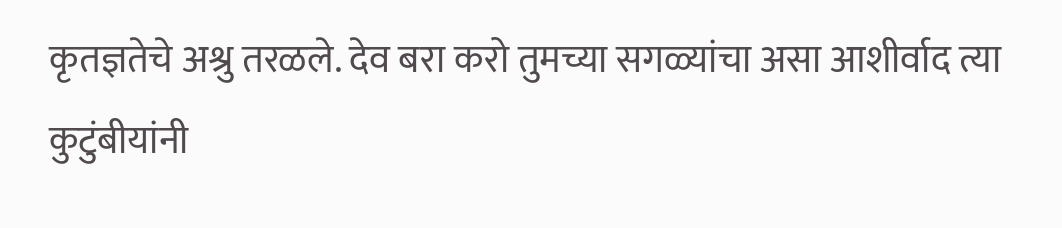कृतज्ञतेचे अश्रु तरळले. देव बरा करो तुमच्या सगळ्यांचा असा आशीर्वाद त्या कुटुंबीयांनी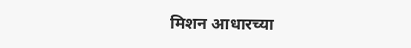मिशन आधारच्या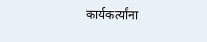कार्यकर्त्यांना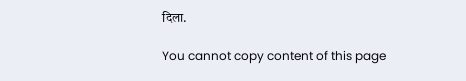दिला.

You cannot copy content of this page